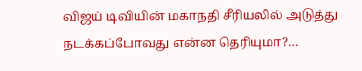விஜய் டிவியின் மகாநதி சீரியலில் அடுத்து நடக்கப்போவது என்ன தெரியுமா?…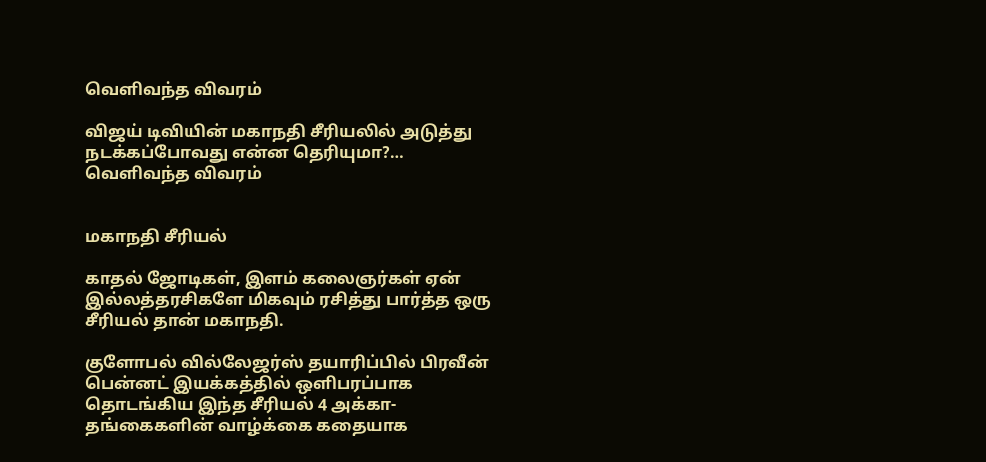வெளிவந்த விவரம்

விஜய் டிவியின் மகாநதி சீரியலில் அடுத்து நடக்கப்போவது என்ன தெரியுமா?… வெளிவந்த விவரம்


மகாநதி சீரியல்

காதல் ஜோடிகள், இளம் கலைஞர்கள் ஏன் இல்லத்தரசிகளே மிகவும் ரசித்து பார்த்த ஒரு சீரியல் தான் மகாநதி.

குளோபல் வில்லேஜர்ஸ் தயாரிப்பில் பிரவீன் பென்னட் இயக்கத்தில் ஒளிபரப்பாக தொடங்கிய இந்த சீரியல் 4 அக்கா-தங்கைகளின் வாழ்க்கை கதையாக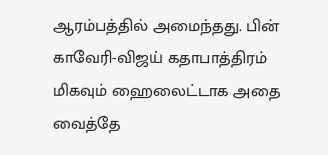ஆரம்பத்தில் அமைந்தது. பின் காவேரி-விஜய் கதாபாத்திரம் மிகவும் ஹைலைட்டாக அதை வைத்தே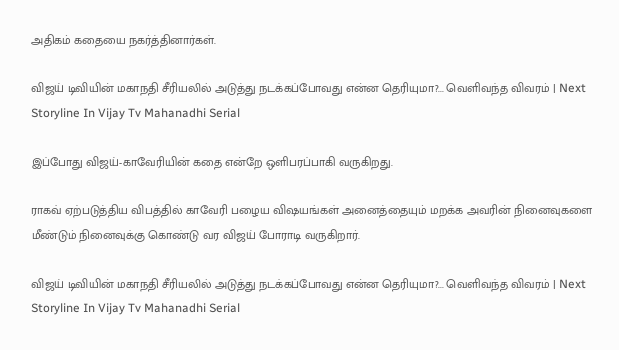அதிகம் கதையை நகர்த்தினார்கள்.

விஜய் டிவியின் மகாநதி சீரியலில் அடுத்து நடக்கப்போவது என்ன தெரியுமா?... வெளிவந்த விவரம் | Next Storyline In Vijay Tv Mahanadhi Serial

இப்போது விஜய்-காவேரியின் கதை என்றே ஒளிபரப்பாகி வருகிறது.

ராகவ் ஏற்படுத்திய விபத்தில் காவேரி பழைய விஷயங்கள் அனைத்தையும் மறக்க அவரின் நினைவுகளை மீண்டும் நினைவுக்கு கொண்டு வர விஜய் போராடி வருகிறார்.

விஜய் டிவியின் மகாநதி சீரியலில் அடுத்து நடக்கப்போவது என்ன தெரியுமா?... வெளிவந்த விவரம் | Next Storyline In Vijay Tv Mahanadhi Serial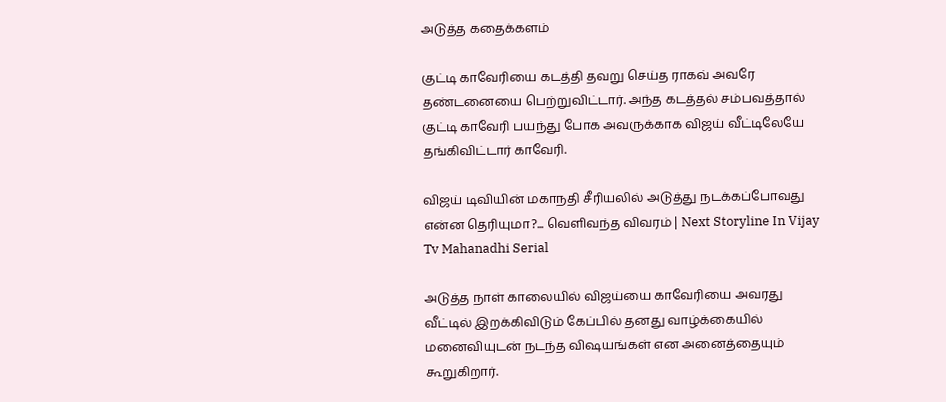அடுத்த கதைக்களம்

குட்டி காவேரியை கடத்தி தவறு செய்த ராகவ் அவரே தண்டனையை பெற்றுவிட்டார். அந்த கடத்தல் சம்பவத்தால் குட்டி காவேரி பயந்து போக அவருக்காக விஜய் வீட்டிலேயே தங்கிவிட்டார் காவேரி.

விஜய் டிவியின் மகாநதி சீரியலில் அடுத்து நடக்கப்போவது என்ன தெரியுமா?... வெளிவந்த விவரம் | Next Storyline In Vijay Tv Mahanadhi Serial

அடுத்த நாள் காலையில் விஜய்யை காவேரியை அவரது வீட்டில் இறக்கிவிடும் கேப்பில் தனது வாழ்க்கையில் மனைவியுடன் நடந்த விஷயங்கள் என அனைத்தையும் கூறுகிறார்.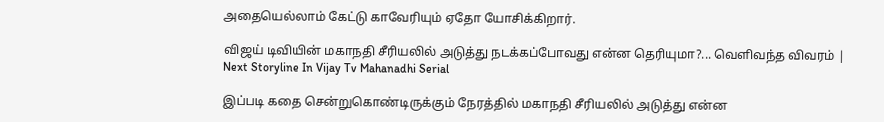அதையெல்லாம் கேட்டு காவேரியும் ஏதோ யோசிக்கிறார்.

விஜய் டிவியின் மகாநதி சீரியலில் அடுத்து நடக்கப்போவது என்ன தெரியுமா?... வெளிவந்த விவரம் | Next Storyline In Vijay Tv Mahanadhi Serial

இப்படி கதை சென்றுகொண்டிருக்கும் நேரத்தில் மகாநதி சீரியலில் அடுத்து என்ன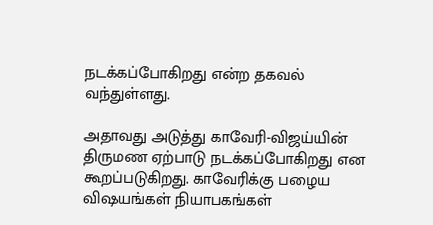நடக்கப்போகிறது என்ற தகவல் வந்துள்ளது.

அதாவது அடுத்து காவேரி-விஜய்யின் திருமண ஏற்பாடு நடக்கப்போகிறது என கூறப்படுகிறது. காவேரிக்கு பழைய விஷயங்கள் நியாபகங்கள்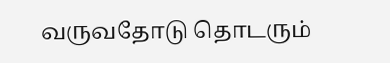வருவதோடு தொடரும்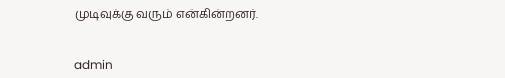முடிவுக்கு வரும் என்கின்றனர்.


admin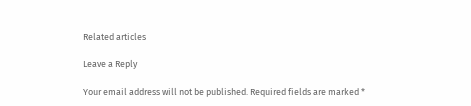Related articles

Leave a Reply

Your email address will not be published. Required fields are marked *